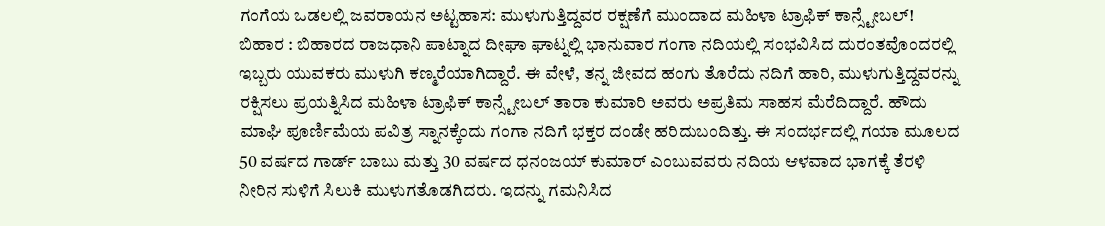ಗಂಗೆಯ ಒಡಲಲ್ಲಿ ಜವರಾಯನ ಅಟ್ಟಹಾಸ: ಮುಳುಗುತ್ತಿದ್ದವರ ರಕ್ಷಣೆಗೆ ಮುಂದಾದ ಮಹಿಳಾ ಟ್ರಾಫಿಕ್ ಕಾನ್ಸ್ಟೇಬಲ್!
ಬಿಹಾರ : ಬಿಹಾರದ ರಾಜಧಾನಿ ಪಾಟ್ನಾದ ದೀಘಾ ಘಾಟ್ನಲ್ಲಿ ಭಾನುವಾರ ಗಂಗಾ ನದಿಯಲ್ಲಿ ಸಂಭವಿಸಿದ ದುರಂತವೊಂದರಲ್ಲಿ ಇಬ್ಬರು ಯುವಕರು ಮುಳುಗಿ ಕಣ್ಮರೆಯಾಗಿದ್ದಾರೆ. ಈ ವೇಳೆ, ತನ್ನ ಜೀವದ ಹಂಗು ತೊರೆದು ನದಿಗೆ ಹಾರಿ, ಮುಳುಗುತ್ತಿದ್ದವರನ್ನು ರಕ್ಷಿಸಲು ಪ್ರಯತ್ನಿಸಿದ ಮಹಿಳಾ ಟ್ರಾಫಿಕ್ ಕಾನ್ಸ್ಟೇಬಲ್ ತಾರಾ ಕುಮಾರಿ ಅವರು ಅಪ್ರತಿಮ ಸಾಹಸ ಮೆರೆದಿದ್ದಾರೆ. ಹೌದು ಮಾಘಿ ಪೂರ್ಣಿಮೆಯ ಪವಿತ್ರ ಸ್ನಾನಕ್ಕೆಂದು ಗಂಗಾ ನದಿಗೆ ಭಕ್ತರ ದಂಡೇ ಹರಿದುಬಂದಿತ್ತು. ಈ ಸಂದರ್ಭದಲ್ಲಿ ಗಯಾ ಮೂಲದ 50 ವರ್ಷದ ಗಾರ್ಡ್ ಬಾಬು ಮತ್ತು 30 ವರ್ಷದ ಧನಂಜಯ್ ಕುಮಾರ್ ಎಂಬುವವರು ನದಿಯ ಆಳವಾದ ಭಾಗಕ್ಕೆ ತೆರಳಿ ನೀರಿನ ಸುಳಿಗೆ ಸಿಲುಕಿ ಮುಳುಗತೊಡಗಿದರು. ಇದನ್ನು ಗಮನಿಸಿದ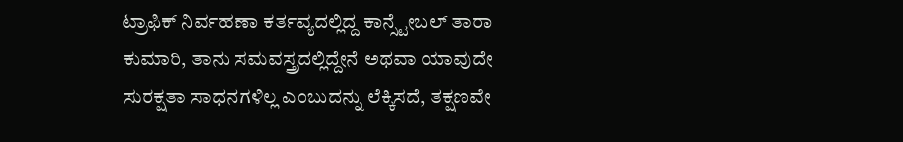ಟ್ರಾಫಿಕ್ ನಿರ್ವಹಣಾ ಕರ್ತವ್ಯದಲ್ಲಿದ್ದ ಕಾನ್ಸ್ಟೇಬಲ್ ತಾರಾ ಕುಮಾರಿ, ತಾನು ಸಮವಸ್ತ್ರದಲ್ಲಿದ್ದೇನೆ ಅಥವಾ ಯಾವುದೇ ಸುರಕ್ಷತಾ ಸಾಧನಗಳಿಲ್ಲ ಎಂಬುದನ್ನು ಲೆಕ್ಕಿಸದೆ, ತಕ್ಷಣವೇ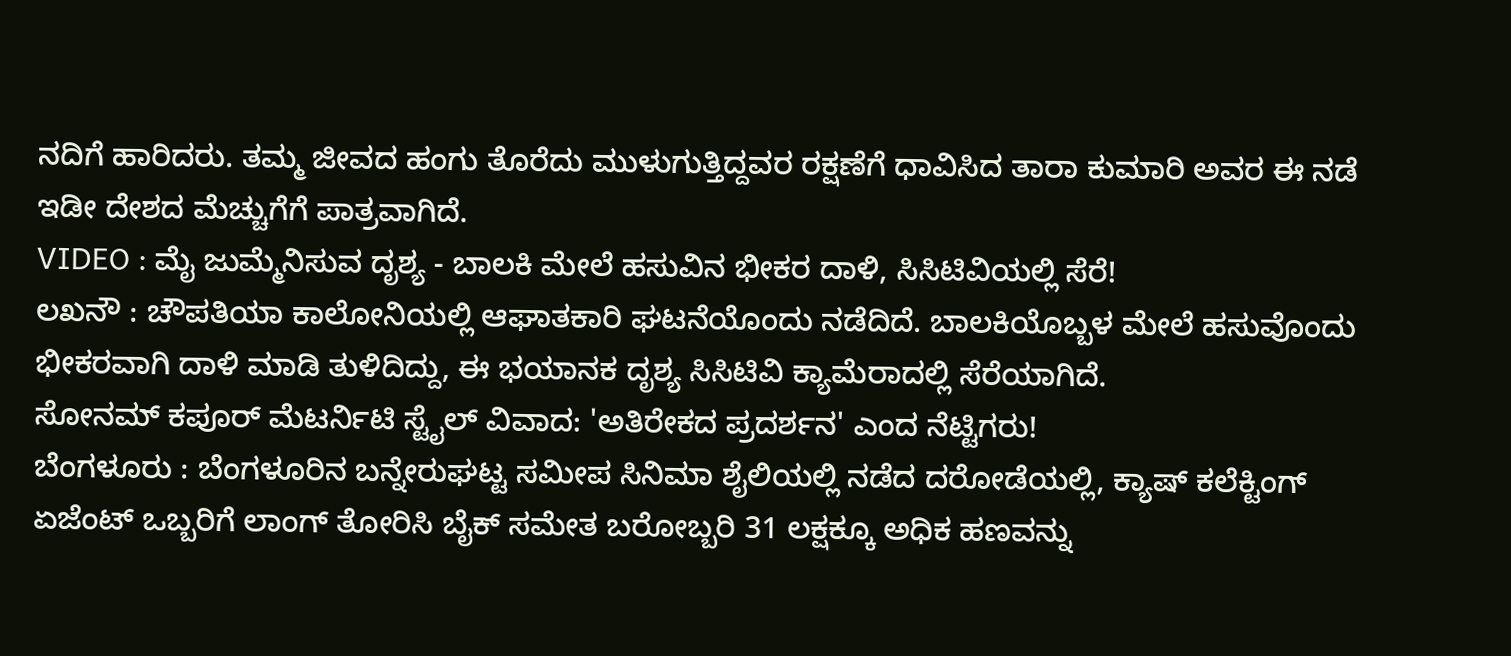ನದಿಗೆ ಹಾರಿದರು. ತಮ್ಮ ಜೀವದ ಹಂಗು ತೊರೆದು ಮುಳುಗುತ್ತಿದ್ದವರ ರಕ್ಷಣೆಗೆ ಧಾವಿಸಿದ ತಾರಾ ಕುಮಾರಿ ಅವರ ಈ ನಡೆ ಇಡೀ ದೇಶದ ಮೆಚ್ಚುಗೆಗೆ ಪಾತ್ರವಾಗಿದೆ.
VIDEO : ಮೈ ಜುಮ್ಮೆನಿಸುವ ದೃಶ್ಯ - ಬಾಲಕಿ ಮೇಲೆ ಹಸುವಿನ ಭೀಕರ ದಾಳಿ, ಸಿಸಿಟಿವಿಯಲ್ಲಿ ಸೆರೆ!
ಲಖನೌ : ಚೌಪತಿಯಾ ಕಾಲೋನಿಯಲ್ಲಿ ಆಘಾತಕಾರಿ ಘಟನೆಯೊಂದು ನಡೆದಿದೆ. ಬಾಲಕಿಯೊಬ್ಬಳ ಮೇಲೆ ಹಸುವೊಂದು ಭೀಕರವಾಗಿ ದಾಳಿ ಮಾಡಿ ತುಳಿದಿದ್ದು, ಈ ಭಯಾನಕ ದೃಶ್ಯ ಸಿಸಿಟಿವಿ ಕ್ಯಾಮೆರಾದಲ್ಲಿ ಸೆರೆಯಾಗಿದೆ.
ಸೋನಮ್ ಕಪೂರ್ ಮೆಟರ್ನಿಟಿ ಸ್ಟೈಲ್ ವಿವಾದ: 'ಅತಿರೇಕದ ಪ್ರದರ್ಶನ' ಎಂದ ನೆಟ್ಟಿಗರು!
ಬೆಂಗಳೂರು : ಬೆಂಗಳೂರಿನ ಬನ್ನೇರುಘಟ್ಟ ಸಮೀಪ ಸಿನಿಮಾ ಶೈಲಿಯಲ್ಲಿ ನಡೆದ ದರೋಡೆಯಲ್ಲಿ, ಕ್ಯಾಷ್ ಕಲೆಕ್ಟಿಂಗ್ ಏಜೆಂಟ್ ಒಬ್ಬರಿಗೆ ಲಾಂಗ್ ತೋರಿಸಿ ಬೈಕ್ ಸಮೇತ ಬರೋಬ್ಬರಿ 31 ಲಕ್ಷಕ್ಕೂ ಅಧಿಕ ಹಣವನ್ನು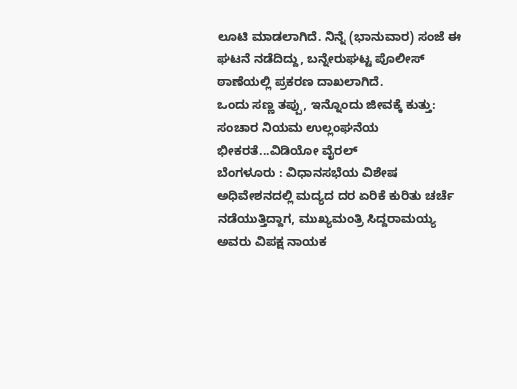ಲೂಟಿ ಮಾಡಲಾಗಿದೆ. ನಿನ್ನೆ (ಭಾನುವಾರ) ಸಂಜೆ ಈ ಘಟನೆ ನಡೆದಿದ್ದು, ಬನ್ನೇರುಘಟ್ಟ ಪೊಲೀಸ್ ಠಾಣೆಯಲ್ಲಿ ಪ್ರಕರಣ ದಾಖಲಾಗಿದೆ.
ಒಂದು ಸಣ್ಣ ತಪ್ಪು, ಇನ್ನೊಂದು ಜೀವಕ್ಕೆ ಕುತ್ತು: ಸಂಚಾರ ನಿಯಮ ಉಲ್ಲಂಘನೆಯ ಭೀಕರತೆ...ವಿಡಿಯೋ ವೈರಲ್
ಬೆಂಗಳೂರು : ವಿಧಾನಸಭೆಯ ವಿಶೇಷ ಅಧಿವೇಶನದಲ್ಲಿ ಮದ್ಯದ ದರ ಏರಿಕೆ ಕುರಿತು ಚರ್ಚೆ ನಡೆಯುತ್ತಿದ್ದಾಗ, ಮುಖ್ಯಮಂತ್ರಿ ಸಿದ್ದರಾಮಯ್ಯ ಅವರು ವಿಪಕ್ಷ ನಾಯಕ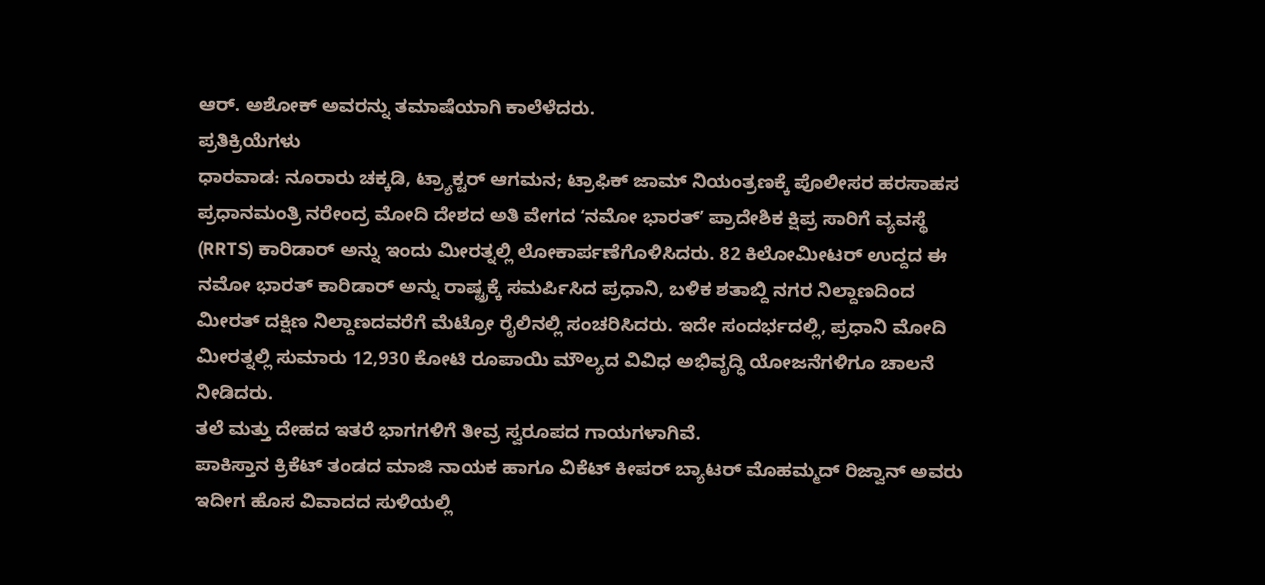ಆರ್. ಅಶೋಕ್ ಅವರನ್ನು ತಮಾಷೆಯಾಗಿ ಕಾಲೆಳೆದರು.
ಪ್ರತಿಕ್ರಿಯೆಗಳು
ಧಾರವಾಡ: ನೂರಾರು ಚಕ್ಕಡಿ, ಟ್ರ್ಯಾಕ್ಟರ್ ಆಗಮನ; ಟ್ರಾಫಿಕ್ ಜಾಮ್ ನಿಯಂತ್ರಣಕ್ಕೆ ಪೊಲೀಸರ ಹರಸಾಹಸ
ಪ್ರಧಾನಮಂತ್ರಿ ನರೇಂದ್ರ ಮೋದಿ ದೇಶದ ಅತಿ ವೇಗದ ʻನಮೋ ಭಾರತ್ʼ ಪ್ರಾದೇಶಿಕ ಕ್ಷಿಪ್ರ ಸಾರಿಗೆ ವ್ಯವಸ್ಥೆ (RRTS) ಕಾರಿಡಾರ್ ಅನ್ನು ಇಂದು ಮೀರತ್ನಲ್ಲಿ ಲೋಕಾರ್ಪಣೆಗೊಳಿಸಿದರು. 82 ಕಿಲೋಮೀಟರ್ ಉದ್ದದ ಈ ನಮೋ ಭಾರತ್ ಕಾರಿಡಾರ್ ಅನ್ನು ರಾಷ್ಟ್ರಕ್ಕೆ ಸಮರ್ಪಿಸಿದ ಪ್ರಧಾನಿ, ಬಳಿಕ ಶತಾಬ್ದಿ ನಗರ ನಿಲ್ದಾಣದಿಂದ ಮೀರತ್ ದಕ್ಷಿಣ ನಿಲ್ದಾಣದವರೆಗೆ ಮೆಟ್ರೋ ರೈಲಿನಲ್ಲಿ ಸಂಚರಿಸಿದರು. ಇದೇ ಸಂದರ್ಭದಲ್ಲಿ, ಪ್ರಧಾನಿ ಮೋದಿ ಮೀರತ್ನಲ್ಲಿ ಸುಮಾರು 12,930 ಕೋಟಿ ರೂಪಾಯಿ ಮೌಲ್ಯದ ವಿವಿಧ ಅಭಿವೃದ್ಧಿ ಯೋಜನೆಗಳಿಗೂ ಚಾಲನೆ ನೀಡಿದರು.
ತಲೆ ಮತ್ತು ದೇಹದ ಇತರೆ ಭಾಗಗಳಿಗೆ ತೀವ್ರ ಸ್ವರೂಪದ ಗಾಯಗಳಾಗಿವೆ.
ಪಾಕಿಸ್ತಾನ ಕ್ರಿಕೆಟ್ ತಂಡದ ಮಾಜಿ ನಾಯಕ ಹಾಗೂ ವಿಕೆಟ್ ಕೀಪರ್ ಬ್ಯಾಟರ್ ಮೊಹಮ್ಮದ್ ರಿಜ್ವಾನ್ ಅವರು ಇದೀಗ ಹೊಸ ವಿವಾದದ ಸುಳಿಯಲ್ಲಿ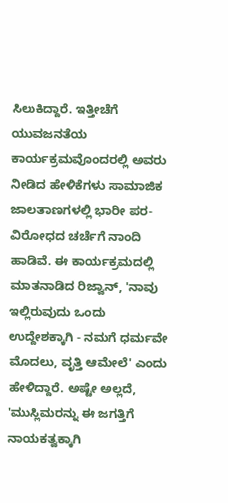ಸಿಲುಕಿದ್ದಾರೆ. ಇತ್ತೀಚೆಗೆ ಯುವಜನತೆಯ ಕಾರ್ಯಕ್ರಮವೊಂದರಲ್ಲಿ ಅವರು ನೀಡಿದ ಹೇಳಿಕೆಗಳು ಸಾಮಾಜಿಕ ಜಾಲತಾಣಗಳಲ್ಲಿ ಭಾರೀ ಪರ-ವಿರೋಧದ ಚರ್ಚೆಗೆ ನಾಂದಿ ಹಾಡಿವೆ. ಈ ಕಾರ್ಯಕ್ರಮದಲ್ಲಿ ಮಾತನಾಡಿದ ರಿಜ್ವಾನ್, 'ನಾವು ಇಲ್ಲಿರುವುದು ಒಂದು ಉದ್ದೇಶಕ್ಕಾಗಿ - ನಮಗೆ ಧರ್ಮವೇ ಮೊದಲು, ವೃತ್ತಿ ಆಮೇಲೆ' ಎಂದು ಹೇಳಿದ್ದಾರೆ. ಅಷ್ಟೇ ಅಲ್ಲದೆ, 'ಮುಸ್ಲಿಮರನ್ನು ಈ ಜಗತ್ತಿಗೆ ನಾಯಕತ್ವಕ್ಕಾಗಿ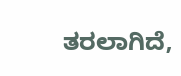ತರಲಾಗಿದೆ,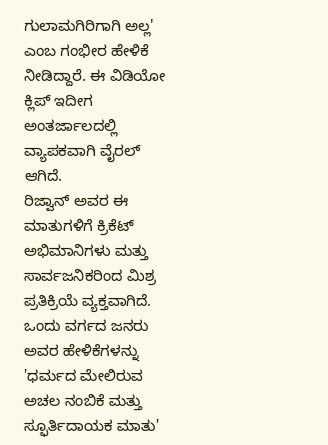ಗುಲಾಮಗಿರಿಗಾಗಿ ಅಲ್ಲ' ಎಂಬ ಗಂಭೀರ ಹೇಳಿಕೆ ನೀಡಿದ್ದಾರೆ. ಈ ವಿಡಿಯೋ ಕ್ಲಿಪ್ ಇದೀಗ ಅಂತರ್ಜಾಲದಲ್ಲಿ ವ್ಯಾಪಕವಾಗಿ ವೈರಲ್ ಆಗಿದೆ.
ರಿಜ್ವಾನ್ ಅವರ ಈ ಮಾತುಗಳಿಗೆ ಕ್ರಿಕೆಟ್ ಅಭಿಮಾನಿಗಳು ಮತ್ತು ಸಾರ್ವಜನಿಕರಿಂದ ಮಿಶ್ರ ಪ್ರತಿಕ್ರಿಯೆ ವ್ಯಕ್ತವಾಗಿದೆ. ಒಂದು ವರ್ಗದ ಜನರು ಅವರ ಹೇಳಿಕೆಗಳನ್ನು 'ಧರ್ಮದ ಮೇಲಿರುವ ಅಚಲ ನಂಬಿಕೆ ಮತ್ತು ಸ್ಫೂರ್ತಿದಾಯಕ ಮಾತು'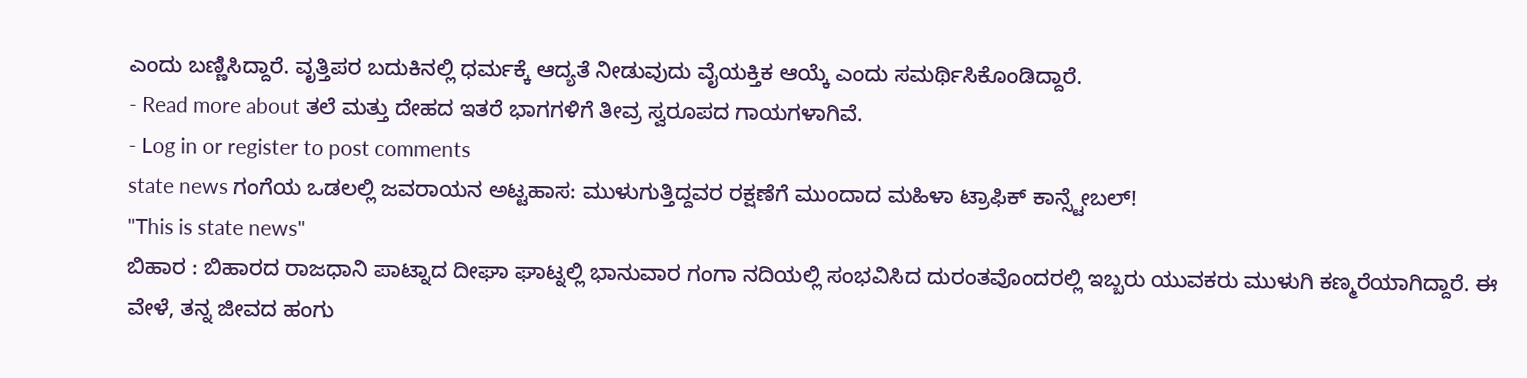ಎಂದು ಬಣ್ಣಿಸಿದ್ದಾರೆ. ವೃತ್ತಿಪರ ಬದುಕಿನಲ್ಲಿ ಧರ್ಮಕ್ಕೆ ಆದ್ಯತೆ ನೀಡುವುದು ವೈಯಕ್ತಿಕ ಆಯ್ಕೆ ಎಂದು ಸಮರ್ಥಿಸಿಕೊಂಡಿದ್ದಾರೆ.
- Read more about ತಲೆ ಮತ್ತು ದೇಹದ ಇತರೆ ಭಾಗಗಳಿಗೆ ತೀವ್ರ ಸ್ವರೂಪದ ಗಾಯಗಳಾಗಿವೆ.
- Log in or register to post comments
state news ಗಂಗೆಯ ಒಡಲಲ್ಲಿ ಜವರಾಯನ ಅಟ್ಟಹಾಸ: ಮುಳುಗುತ್ತಿದ್ದವರ ರಕ್ಷಣೆಗೆ ಮುಂದಾದ ಮಹಿಳಾ ಟ್ರಾಫಿಕ್ ಕಾನ್ಸ್ಟೇಬಲ್!
"This is state news"
ಬಿಹಾರ : ಬಿಹಾರದ ರಾಜಧಾನಿ ಪಾಟ್ನಾದ ದೀಘಾ ಘಾಟ್ನಲ್ಲಿ ಭಾನುವಾರ ಗಂಗಾ ನದಿಯಲ್ಲಿ ಸಂಭವಿಸಿದ ದುರಂತವೊಂದರಲ್ಲಿ ಇಬ್ಬರು ಯುವಕರು ಮುಳುಗಿ ಕಣ್ಮರೆಯಾಗಿದ್ದಾರೆ. ಈ ವೇಳೆ, ತನ್ನ ಜೀವದ ಹಂಗು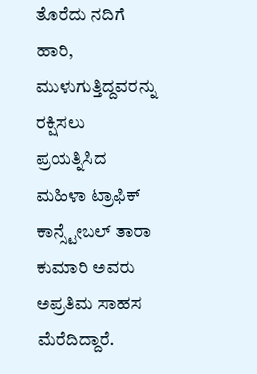ತೊರೆದು ನದಿಗೆ ಹಾರಿ, ಮುಳುಗುತ್ತಿದ್ದವರನ್ನು ರಕ್ಷಿಸಲು ಪ್ರಯತ್ನಿಸಿದ ಮಹಿಳಾ ಟ್ರಾಫಿಕ್ ಕಾನ್ಸ್ಟೇಬಲ್ ತಾರಾ ಕುಮಾರಿ ಅವರು ಅಪ್ರತಿಮ ಸಾಹಸ ಮೆರೆದಿದ್ದಾರೆ.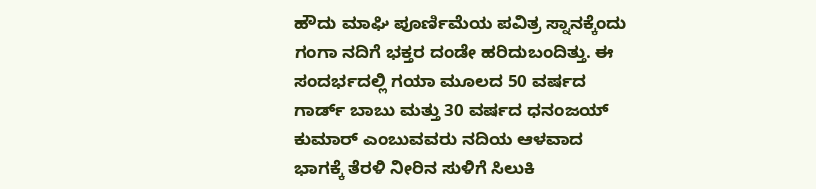ಹೌದು ಮಾಘಿ ಪೂರ್ಣಿಮೆಯ ಪವಿತ್ರ ಸ್ನಾನಕ್ಕೆಂದು ಗಂಗಾ ನದಿಗೆ ಭಕ್ತರ ದಂಡೇ ಹರಿದುಬಂದಿತ್ತು. ಈ ಸಂದರ್ಭದಲ್ಲಿ ಗಯಾ ಮೂಲದ 50 ವರ್ಷದ ಗಾರ್ಡ್ ಬಾಬು ಮತ್ತು 30 ವರ್ಷದ ಧನಂಜಯ್ ಕುಮಾರ್ ಎಂಬುವವರು ನದಿಯ ಆಳವಾದ ಭಾಗಕ್ಕೆ ತೆರಳಿ ನೀರಿನ ಸುಳಿಗೆ ಸಿಲುಕಿ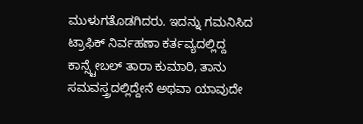ಮುಳುಗತೊಡಗಿದರು. ಇದನ್ನು ಗಮನಿಸಿದ ಟ್ರಾಫಿಕ್ ನಿರ್ವಹಣಾ ಕರ್ತವ್ಯದಲ್ಲಿದ್ದ ಕಾನ್ಸ್ಟೇಬಲ್ ತಾರಾ ಕುಮಾರಿ, ತಾನು ಸಮವಸ್ತ್ರದಲ್ಲಿದ್ದೇನೆ ಅಥವಾ ಯಾವುದೇ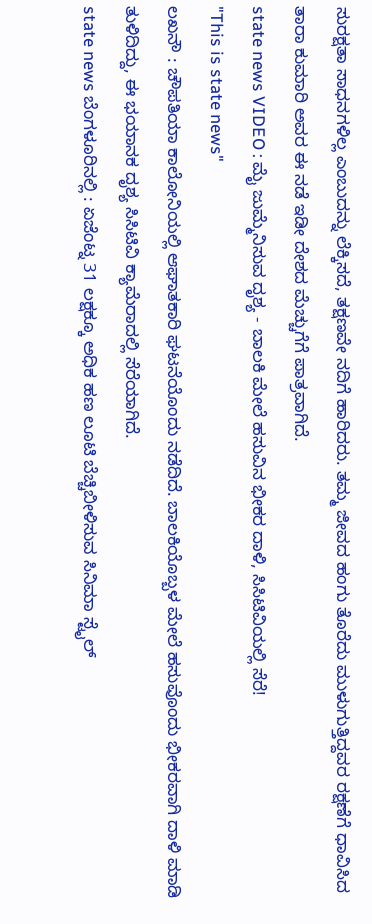ಸುರಕ್ಷತಾ ಸಾಧನಗಳಿಲ್ಲ ಎಂಬುದನ್ನು ಲೆಕ್ಕಿಸದೆ, ತಕ್ಷಣವೇ ನದಿಗೆ ಹಾರಿದರು. ತಮ್ಮ ಜೀವದ ಹಂಗು ತೊರೆದು ಮುಳುಗುತ್ತಿದ್ದವರ ರಕ್ಷಣೆಗೆ ಧಾವಿಸಿದ ತಾರಾ ಕುಮಾರಿ ಅವರ ಈ ನಡೆ ಇಡೀ ದೇಶದ ಮೆಚ್ಚುಗೆಗೆ ಪಾತ್ರವಾಗಿದೆ.
state news VIDEO : ಮೈ ಜುಮ್ಮೆನಿಸುವ ದೃಶ್ಯ - ಬಾಲಕಿ ಮೇಲೆ ಹಸುವಿನ ಭೀಕರ ದಾಳಿ, ಸಿಸಿಟಿವಿಯಲ್ಲಿ ಸೆರೆ!
"This is state news"
ಲಖನೌ : ಚೌಪತಿಯಾ ಕಾಲೋನಿಯಲ್ಲಿ ಆಘಾತಕಾರಿ ಘಟನೆಯೊಂದು ನಡೆದಿದೆ. ಬಾಲಕಿಯೊಬ್ಬಳ ಮೇಲೆ ಹಸುವೊಂದು ಭೀಕರವಾಗಿ ದಾಳಿ ಮಾಡಿ ತುಳಿದಿದ್ದು, ಈ ಭಯಾನಕ ದೃಶ್ಯ ಸಿಸಿಟಿವಿ ಕ್ಯಾಮೆರಾದಲ್ಲಿ ಸೆರೆಯಾಗಿದೆ.
state news ಬೆಂಗಳೂರಿನಲ್ಲಿ : ಏಜೆಂಟ್ನ 31 ಲಕ್ಷಕ್ಕೂ ಅಧಿಕ ಹಣ ಲೂಟಿ ಬೆಚ್ಚಿಬೀಳಿಸುವ ಸಿನಿಮಾ ಸ್ಟೈಲ್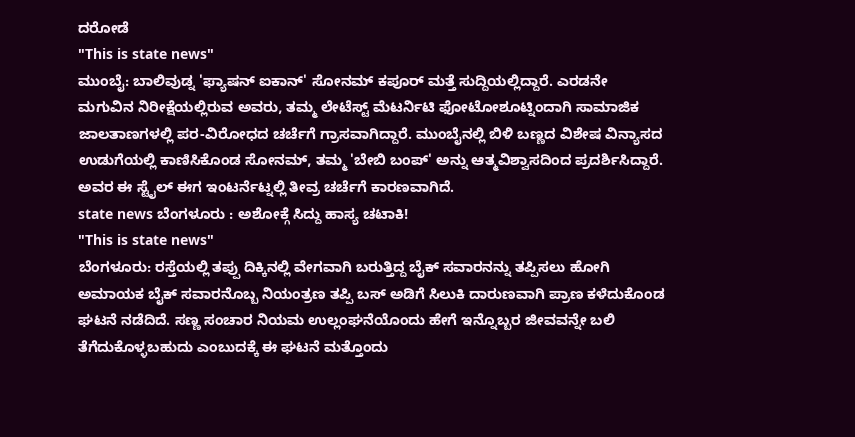ದರೋಡೆ
"This is state news"
ಮುಂಬೈ: ಬಾಲಿವುಡ್ನ 'ಫ್ಯಾಷನ್ ಐಕಾನ್' ಸೋನಮ್ ಕಪೂರ್ ಮತ್ತೆ ಸುದ್ದಿಯಲ್ಲಿದ್ದಾರೆ. ಎರಡನೇ ಮಗುವಿನ ನಿರೀಕ್ಷೆಯಲ್ಲಿರುವ ಅವರು, ತಮ್ಮ ಲೇಟೆಸ್ಟ್ ಮೆಟರ್ನಿಟಿ ಫೋಟೋಶೂಟ್ನಿಂದಾಗಿ ಸಾಮಾಜಿಕ ಜಾಲತಾಣಗಳಲ್ಲಿ ಪರ-ವಿರೋಧದ ಚರ್ಚೆಗೆ ಗ್ರಾಸವಾಗಿದ್ದಾರೆ. ಮುಂಬೈನಲ್ಲಿ ಬಿಳಿ ಬಣ್ಣದ ವಿಶೇಷ ವಿನ್ಯಾಸದ ಉಡುಗೆಯಲ್ಲಿ ಕಾಣಿಸಿಕೊಂಡ ಸೋನಮ್, ತಮ್ಮ 'ಬೇಬಿ ಬಂಪ್' ಅನ್ನು ಆತ್ಮವಿಶ್ವಾಸದಿಂದ ಪ್ರದರ್ಶಿಸಿದ್ದಾರೆ. ಅವರ ಈ ಸ್ಟೈಲ್ ಈಗ ಇಂಟರ್ನೆಟ್ನಲ್ಲಿ ತೀವ್ರ ಚರ್ಚೆಗೆ ಕಾರಣವಾಗಿದೆ.
state news ಬೆಂಗಳೂರು : ಅಶೋಕ್ಗೆ ಸಿದ್ದು ಹಾಸ್ಯ ಚಟಾಕಿ!
"This is state news"
ಬೆಂಗಳೂರು: ರಸ್ತೆಯಲ್ಲಿ ತಪ್ಪು ದಿಕ್ಕಿನಲ್ಲಿ ವೇಗವಾಗಿ ಬರುತ್ತಿದ್ದ ಬೈಕ್ ಸವಾರನನ್ನು ತಪ್ಪಿಸಲು ಹೋಗಿ ಅಮಾಯಕ ಬೈಕ್ ಸವಾರನೊಬ್ಬ ನಿಯಂತ್ರಣ ತಪ್ಪಿ ಬಸ್ ಅಡಿಗೆ ಸಿಲುಕಿ ದಾರುಣವಾಗಿ ಪ್ರಾಣ ಕಳೆದುಕೊಂಡ ಘಟನೆ ನಡೆದಿದೆ. ಸಣ್ಣ ಸಂಚಾರ ನಿಯಮ ಉಲ್ಲಂಘನೆಯೊಂದು ಹೇಗೆ ಇನ್ನೊಬ್ಬರ ಜೀವವನ್ನೇ ಬಲಿ ತೆಗೆದುಕೊಳ್ಳಬಹುದು ಎಂಬುದಕ್ಕೆ ಈ ಘಟನೆ ಮತ್ತೊಂದು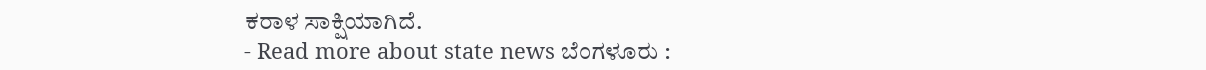ಕರಾಳ ಸಾಕ್ಷಿಯಾಗಿದೆ.
- Read more about state news ಬೆಂಗಳೂರು :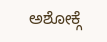ಅಶೋಕ್ಗೆ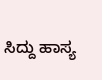ಸಿದ್ದು ಹಾಸ್ಯ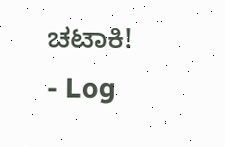ಚಟಾಕಿ!
- Log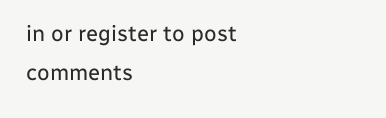in or register to post comments